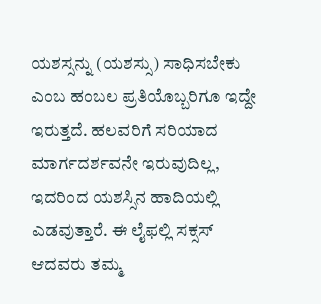ಯಶಸ್ಸನ್ನು (ಯಶಸ್ಸು) ಸಾಧಿಸಬೇಕು ಎಂಬ ಹಂಬಲ ಪ್ರತಿಯೊಬ್ಬರಿಗೂ ಇದ್ದೇ ಇರುತ್ತದೆ. ಹಲವರಿಗೆ ಸರಿಯಾದ ಮಾರ್ಗದರ್ಶವನೇ ಇರುವುದಿಲ್ಲ, ಇದರಿಂದ ಯಶಸ್ಸಿನ ಹಾದಿಯಲ್ಲಿ ಎಡವುತ್ತಾರೆ. ಈ ಲೈಫಲ್ಲಿ ಸಕ್ಸಸ್ ಆದವರು ತಮ್ಮ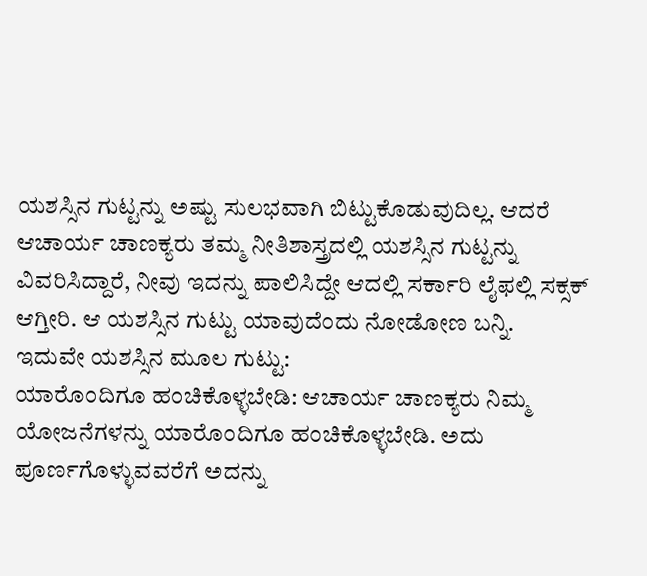ಯಶಸ್ಸಿನ ಗುಟ್ಟನ್ನು ಅಷ್ಟು ಸುಲಭವಾಗಿ ಬಿಟ್ಟುಕೊಡುವುದಿಲ್ಲ. ಆದರೆ ಆಚಾರ್ಯ ಚಾಣಕ್ಯರು ತಮ್ಮ ನೀತಿಶಾಸ್ತ್ರದಲ್ಲಿ ಯಶಸ್ಸಿನ ಗುಟ್ಟನ್ನು ವಿವರಿಸಿದ್ದಾರೆ, ನೀವು ಇದನ್ನು ಪಾಲಿಸಿದ್ದೇ ಆದಲ್ಲಿ ಸರ್ಕಾರಿ ಲೈಫಲ್ಲಿ ಸಕ್ಸಕ್ ಆಗ್ತೀರಿ. ಆ ಯಶಸ್ಸಿನ ಗುಟ್ಟು ಯಾವುದೆಂದು ನೋಡೋಣ ಬನ್ನಿ.
ಇದುವೇ ಯಶಸ್ಸಿನ ಮೂಲ ಗುಟ್ಟು:
ಯಾರೊಂದಿಗೂ ಹಂಚಿಕೊಳ್ಳಬೇಡಿ: ಆಚಾರ್ಯ ಚಾಣಕ್ಯರು ನಿಮ್ಮ ಯೋಜನೆಗಳನ್ನು ಯಾರೊಂದಿಗೂ ಹಂಚಿಕೊಳ್ಳಬೇಡಿ. ಅದು ಪೂರ್ಣಗೊಳ್ಳುವವರೆಗೆ ಅದನ್ನು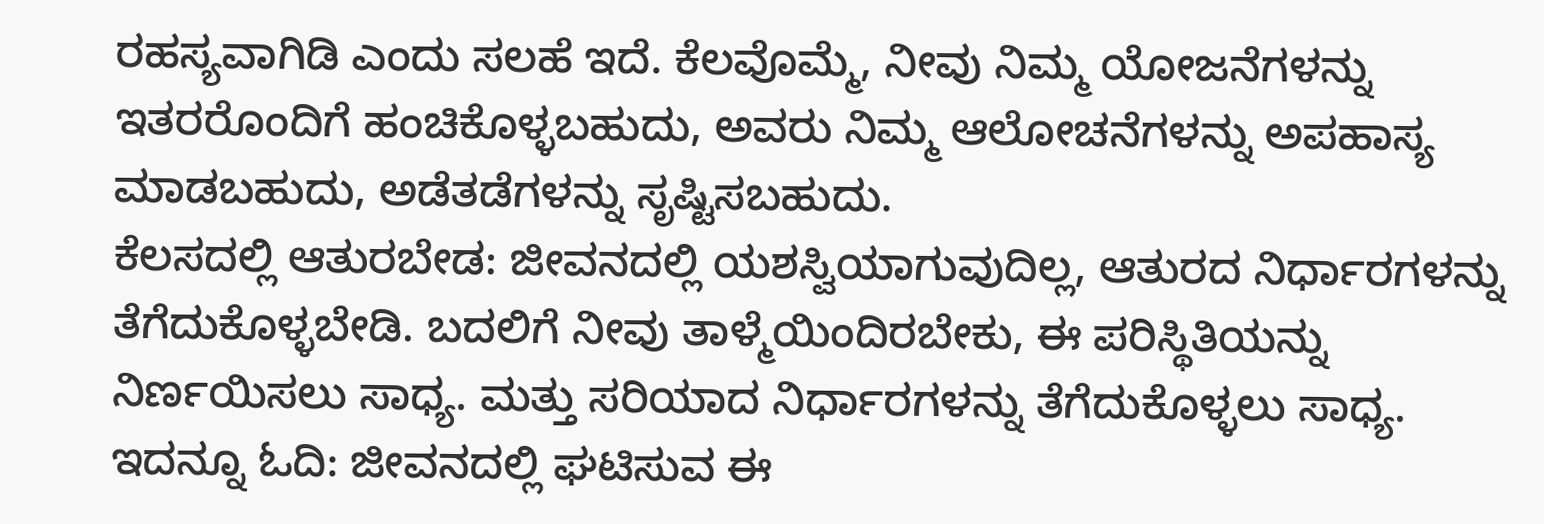ರಹಸ್ಯವಾಗಿಡಿ ಎಂದು ಸಲಹೆ ಇದೆ. ಕೆಲವೊಮ್ಮೆ, ನೀವು ನಿಮ್ಮ ಯೋಜನೆಗಳನ್ನು ಇತರರೊಂದಿಗೆ ಹಂಚಿಕೊಳ್ಳಬಹುದು, ಅವರು ನಿಮ್ಮ ಆಲೋಚನೆಗಳನ್ನು ಅಪಹಾಸ್ಯ ಮಾಡಬಹುದು, ಅಡೆತಡೆಗಳನ್ನು ಸೃಷ್ಟಿಸಬಹುದು.
ಕೆಲಸದಲ್ಲಿ ಆತುರಬೇಡ: ಜೀವನದಲ್ಲಿ ಯಶಸ್ವಿಯಾಗುವುದಿಲ್ಲ, ಆತುರದ ನಿರ್ಧಾರಗಳನ್ನು ತೆಗೆದುಕೊಳ್ಳಬೇಡಿ. ಬದಲಿಗೆ ನೀವು ತಾಳ್ಮೆಯಿಂದಿರಬೇಕು, ಈ ಪರಿಸ್ಥಿತಿಯನ್ನು ನಿರ್ಣಯಿಸಲು ಸಾಧ್ಯ. ಮತ್ತು ಸರಿಯಾದ ನಿರ್ಧಾರಗಳನ್ನು ತೆಗೆದುಕೊಳ್ಳಲು ಸಾಧ್ಯ.
ಇದನ್ನೂ ಓದಿ: ಜೀವನದಲ್ಲಿ ಘಟಿಸುವ ಈ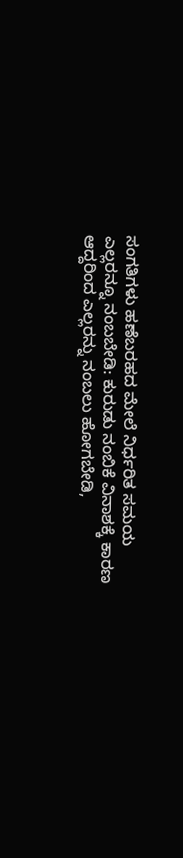ಸಂಗತಿಗಳು ಹಣೆಬರಹದ ಮೇಲೆ ನಿರ್ಧರಿತ ಸಮಯ
ಎಲ್ಲರನ್ನೂ ನಂಬಬೇಡಿ: ಕುರುಡು ನಂಬಿಕೆ ವಿನಾಶಕ್ಕೆ ಕಾರಣ ಆದ್ದರಿಂದ ಎಲ್ಲರನ್ನು ನಂಬಲು ಹೋಗಬೇಡಿ,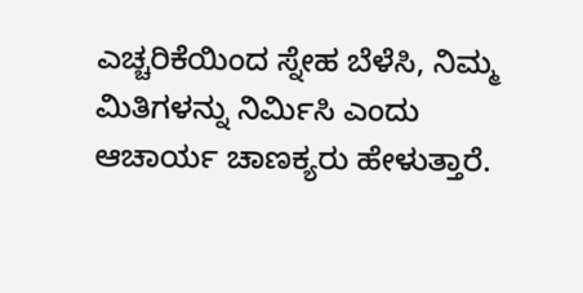ಎಚ್ಚರಿಕೆಯಿಂದ ಸ್ನೇಹ ಬೆಳೆಸಿ, ನಿಮ್ಮ ಮಿತಿಗಳನ್ನು ನಿರ್ಮಿಸಿ ಎಂದು ಆಚಾರ್ಯ ಚಾಣಕ್ಯರು ಹೇಳುತ್ತಾರೆ.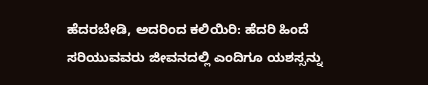ಹೆದರಬೇಡಿ, ಅದರಿಂದ ಕಲಿಯಿರಿ: ಹೆದರಿ ಹಿಂದೆ ಸರಿಯುವವರು ಜೀವನದಲ್ಲಿ ಎಂದಿಗೂ ಯಶಸ್ಸನ್ನು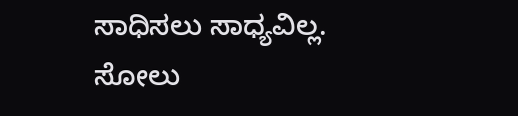ಸಾಧಿಸಲು ಸಾಧ್ಯವಿಲ್ಲ. ಸೋಲು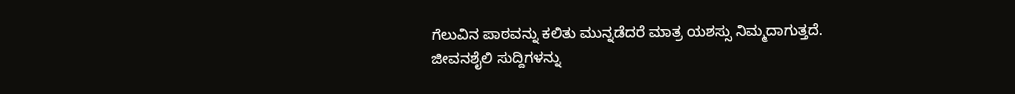ಗೆಲುವಿನ ಪಾಠವನ್ನು ಕಲಿತು ಮುನ್ನಡೆದರೆ ಮಾತ್ರ ಯಶಸ್ಸು ನಿಮ್ಮದಾಗುತ್ತದೆ.
ಜೀವನಶೈಲಿ ಸುದ್ದಿಗಳನ್ನು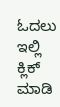ಓದಲು ಇಲ್ಲಿ ಕ್ಲಿಕ್ ಮಾಡಿ